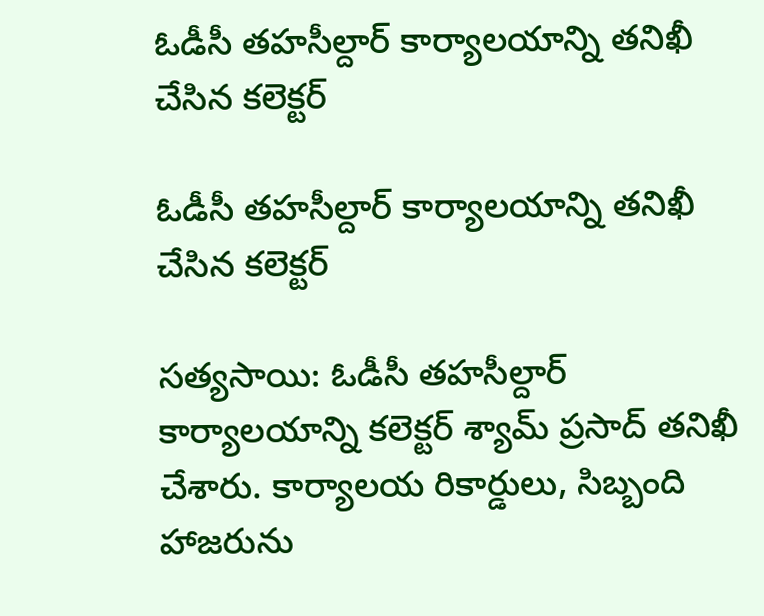ఓడీసీ తహసీల్దార్ కార్యాలయాన్ని తనిఖీ చేసిన కలెక్టర్

ఓడీసీ తహసీల్దార్ కార్యాలయాన్ని తనిఖీ చేసిన కలెక్టర్

సత్యసాయి: ఓడీసీ తహసీల్దార్ కార్యాలయాన్ని కలెక్టర్ శ్యామ్ ప్రసాద్ తనిఖీ చేశారు. కార్యాలయ రికార్డులు, సిబ్బంది హాజరును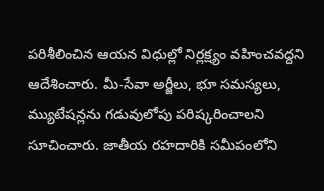పరిశీలించిన ఆయన విధుల్లో నిర్లక్ష్యం వహించవద్దని ఆదేశించారు. మీ-సేవా అర్జీలు, భూ సమస్యలు, మ్యుటేషన్లను గడువులోపు పరిష్కరించాలని సూచించారు. జాతీయ రహదారికి సమీపంలోని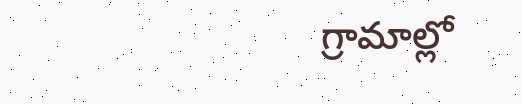గ్రామాల్లో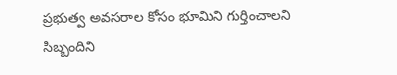ప్రభుత్వ అవసరాల కోసం భూమిని గుర్తించాలని సిబ్బందిని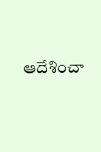ఆదేశించా